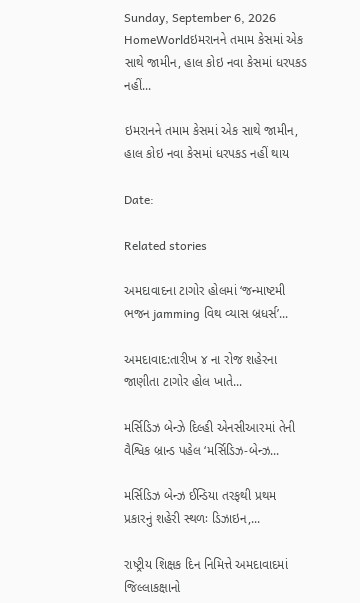Sunday, September 6, 2026
HomeWorldઇમરાનને તમામ કેસમાં એક સાથે જામીન, હાલ કોઇ નવા કેસમાં ધરપકડ નહીં...

ઇમરાનને તમામ કેસમાં એક સાથે જામીન, હાલ કોઇ નવા કેસમાં ધરપકડ નહીં થાય

Date:

Related stories

અમદાવાદના ટાગોર હોલમાં ‘જન્માષ્ટમી ભજન jamming વિથ વ્યાસ બ્રધર્સ’...

અમદાવાદ:તારીખ ૪ ના રોજ શહેરના જાણીતા ટાગોર હોલ ખાતે...

મર્સિડિઝ બેન્ઝે દિલ્હી એનસીઆરમાં તેની વૈશ્વિક બ્રાન્ડ પહેલ ‘મર્સિડિઝ-બેન્ઝ...

મર્સિડિઝ બેન્ઝ ઈન્ડિયા તરફથી પ્રથમ પ્રકારનું શહેરી સ્થળઃ ડિઝાઇન,...

રાષ્ટ્રીય શિક્ષક દિન નિમિત્તે અમદાવાદમાં જિલ્લાકક્ષાનો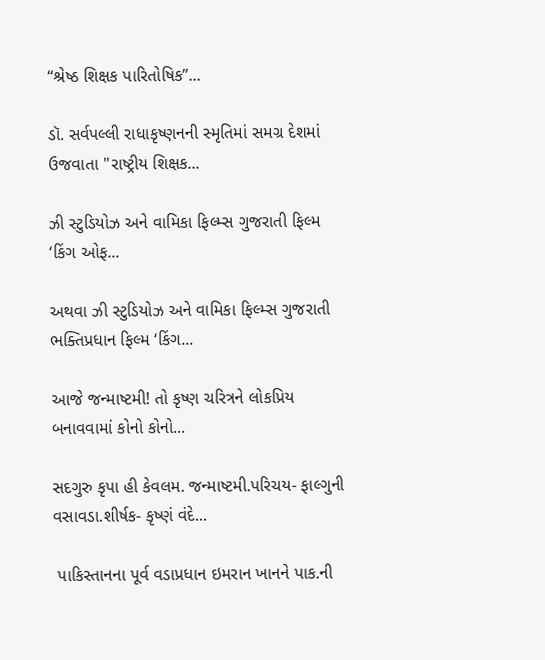“શ્રેષ્ઠ શિક્ષક પારિતોષિક”...

ડૉ. સર્વપલ્લી રાધાકૃષ્ણનની સ્મૃતિમાં સમગ્ર દેશમાં ઉજવાતા "રાષ્ટ્રીય શિક્ષક...

ઝી સ્ટુડિયોઝ અને વામિકા ફિલ્મ્સ ગુજરાતી ફિલ્મ ‘કિંગ ઓફ...

અથવા ઝી સ્ટુડિયોઝ અને વામિકા ફિલ્મ્સ ગુજરાતી ભક્તિપ્રધાન ફિલ્મ ‘કિંગ...

આજે જન્માષ્ટમી! તો કૃષ્ણ ચરિત્રને લોકપ્રિય બનાવવામાં કોનો કોનો...

સદગુરુ કૃપા હી કેવલમ. જન્માષ્ટમી.પરિચય- ફાલ્ગુની વસાવડા.શીર્ષક- કૃષ્ણં વંદે...

 પાકિસ્તાનના પૂર્વ વડાપ્રધાન ઇમરાન ખાનને પાક.ની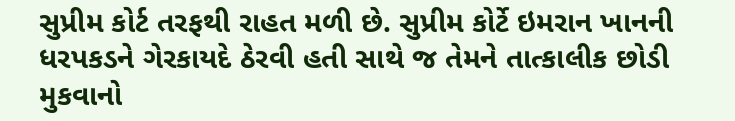સુપ્રીમ કોર્ટ તરફથી રાહત મળી છે. સુપ્રીમ કોર્ટે ઇમરાન ખાનની ધરપકડને ગેરકાયદે ઠેરવી હતી સાથે જ તેમને તાત્કાલીક છોડી મુકવાનો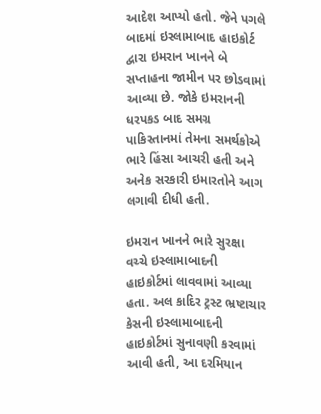આદેશ આપ્યો હતો. જેને પગલે બાદમાં ઇસ્લામાબાદ હાઇકોર્ટ દ્વારા ઇમરાન ખાનને બે સપ્તાહના જામીન પર છોડવામાં આવ્યા છે. જોકે ઇમરાનની ધરપકડ બાદ સમગ્ર પાકિસ્તાનમાં તેમના સમર્થકોએ ભારે હિંસા આચરી હતી અને અનેક સરકારી ઇમારતોને આગ લગાવી દીધી હતી.

ઇમરાન ખાનને ભારે સુરક્ષા વચ્ચે ઇસ્લામાબાદની હાઇકોર્ટમાં લાવવામાં આવ્યા હતા. અલ કાદિર ટ્રસ્ટ ભ્રષ્ટાચાર કેસની ઇસ્લામાબાદની હાઇકોર્ટમાં સુનાવણી કરવામાં આવી હતી, આ દરમિયાન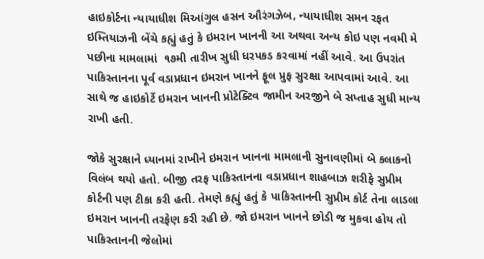હાઇકોર્ટના ન્યાયાધીશ મિઆંગુલ હસન ઔરંગઝેબ, ન્યાયાધીશ સમન રફત ઇમ્તિયાઝની બેંચે કહ્યું હતું કે ઇમરાન ખાનની આ અથવા અન્ય કોઇ પણ નવમી મે પછીના મામલામાં  ૧૭મી તારીખ સુધી ધરપકડ કરવામાં નહીં આવે. આ ઉપરાંત પાકિસ્તાનના પૂર્વ વડાપ્રધાન ઇમરાન ખાનને ફૂલ પ્રુફ સુરક્ષા આપવામાં આવે. આ સાથે જ હાઇકોર્ટે ઇમરાન ખાનની પ્રોટેક્ટિવ જામીન અરજીને બે સપ્તાહ સુધી માન્ય રાખી હતી.

જોકે સુરક્ષાને ધ્યાનમાં રાખીને ઇમરાન ખાનના મામલાની સુનાવણીમાં બે કલાકનો વિલંબ થયો હતો. બીજી તરફ પાકિસ્તાનના વડાપ્રધાન શાહબાઝ શરીફે સુપ્રીમ કોર્ટની પણ ટીકા કરી હતી. તેમણે કહ્યું હતું કે પાકિસ્તાનની સુપ્રીમ કોર્ટ તેના લાડલા ઇમરાન ખાનની તરફેણ કરી રહી છે. જો ઇમરાન ખાનને છોડી જ મુકવા હોય તો પાકિસ્તાનની જેલોમાં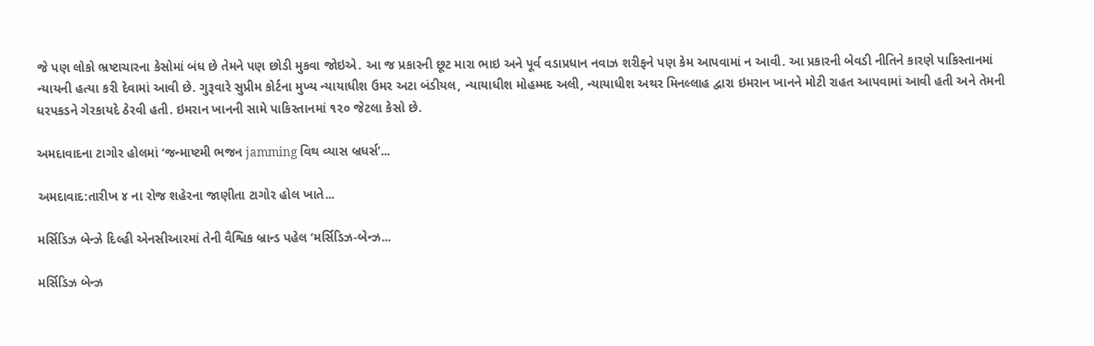જે પણ લોકો ભ્રષ્ટાચારના કેસોમાં બંધ છે તેમને પણ છોડી મુકવા જોઇએ. આ જ પ્રકારની છૂટ મારા ભાઇ અને પૂર્વ વડાપ્રધાન નવાઝ શરીફને પણ કેમ આપવામાં ન આવી. આ પ્રકારની બેવડી નીતિને કારણે પાકિસ્તાનમાં ન્યાયની હત્યા કરી દેવામાં આવી છે. ગુરૂવારે સુપ્રીમ કોર્ટના મુખ્ય ન્યાયાધીશ ઉમર અટા બંડીયલ, ન્યાયાધીશ મોહમ્મદ અલી, ન્યાયાધીશ અથર મિનલ્લાહ દ્વારા ઇમરાન ખાનને મોટી રાહત આપવામાં આવી હતી અને તેમની ધરપકડને ગેરકાયદે ઠેરવી હતી. ઇમરાન ખાનની સામે પાકિસ્તાનમાં ૧૨૦ જેટલા કેસો છે.

અમદાવાદના ટાગોર હોલમાં ‘જન્માષ્ટમી ભજન jamming વિથ વ્યાસ બ્રધર્સ’...

અમદાવાદ:તારીખ ૪ ના રોજ શહેરના જાણીતા ટાગોર હોલ ખાતે...

મર્સિડિઝ બેન્ઝે દિલ્હી એનસીઆરમાં તેની વૈશ્વિક બ્રાન્ડ પહેલ ‘મર્સિડિઝ-બેન્ઝ...

મર્સિડિઝ બેન્ઝ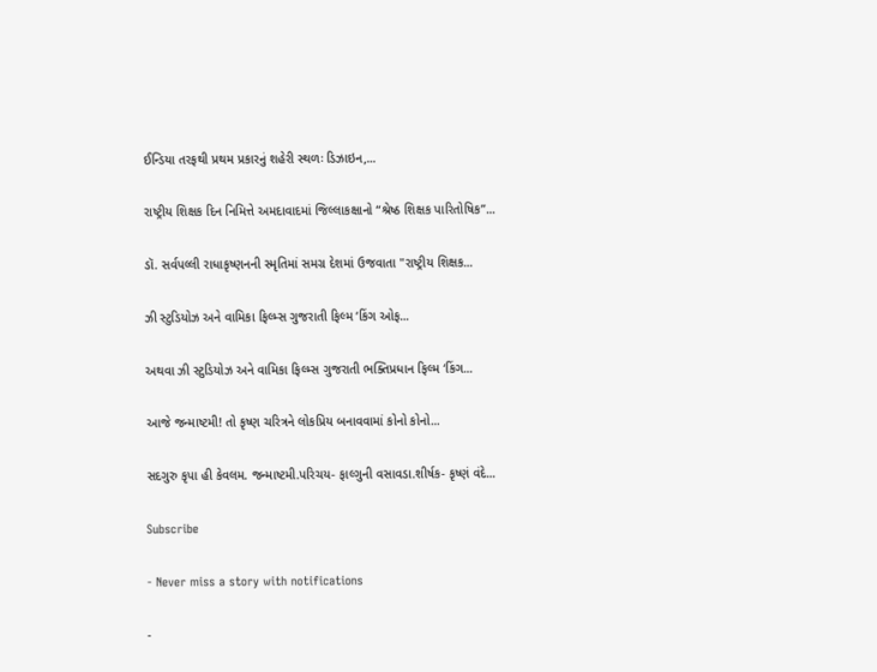ઈન્ડિયા તરફથી પ્રથમ પ્રકારનું શહેરી સ્થળઃ ડિઝાઇન,...

રાષ્ટ્રીય શિક્ષક દિન નિમિત્તે અમદાવાદમાં જિલ્લાકક્ષાનો “શ્રેષ્ઠ શિક્ષક પારિતોષિક”...

ડૉ. સર્વપલ્લી રાધાકૃષ્ણનની સ્મૃતિમાં સમગ્ર દેશમાં ઉજવાતા "રાષ્ટ્રીય શિક્ષક...

ઝી સ્ટુડિયોઝ અને વામિકા ફિલ્મ્સ ગુજરાતી ફિલ્મ ‘કિંગ ઓફ...

અથવા ઝી સ્ટુડિયોઝ અને વામિકા ફિલ્મ્સ ગુજરાતી ભક્તિપ્રધાન ફિલ્મ ‘કિંગ...

આજે જન્માષ્ટમી! તો કૃષ્ણ ચરિત્રને લોકપ્રિય બનાવવામાં કોનો કોનો...

સદગુરુ કૃપા હી કેવલમ. જન્માષ્ટમી.પરિચય- ફાલ્ગુની વસાવડા.શીર્ષક- કૃષ્ણં વંદે...

Subscribe

- Never miss a story with notifications

-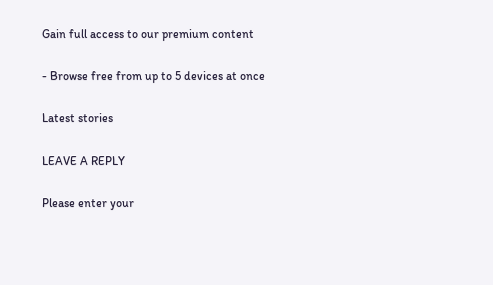Gain full access to our premium content

- Browse free from up to 5 devices at once

Latest stories

LEAVE A REPLY

Please enter your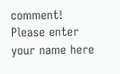comment!
Please enter your name here